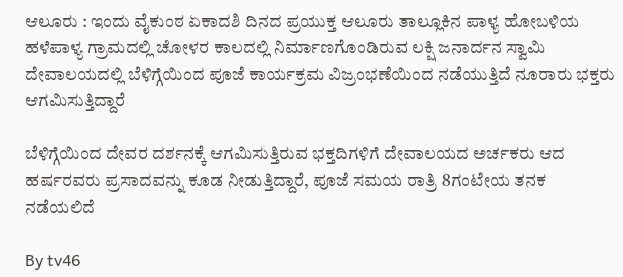ಆಲೂರು : ಇಂದು ವೈಕುಂಠ ಏಕಾದಶಿ ದಿನದ ಪ್ರಯುಕ್ತ ಆಲೂರು ತಾಲ್ಲೂಕಿನ ಪಾಳ್ಯ ಹೋಬಳಿಯ ಹಳೆಪಾಳ್ಯ ಗ್ರಾಮದಲ್ಲಿ ಚೋಳರ ಕಾಲದಲ್ಲಿ ನಿರ್ಮಾಣಗೊಂಡಿರುವ ಲಕ್ಷಿ ಜನಾರ್ದನ ಸ್ವಾಮಿ ದೇವಾಲಯದಲ್ಲಿ ಬೆಳಿಗ್ಗೆಯಿಂದ ಪೂಜೆ ಕಾರ್ಯಕ್ರಮ ವಿಜ್ರಂಭಣೆಯಿಂದ ನಡೆಯುತ್ತಿದೆ ನೂರಾರು ಭಕ್ತರು ಆಗಮಿಸುತ್ತಿದ್ದಾರೆ

ಬೆಳಿಗ್ಗೆಯಿಂದ ದೇವರ ದರ್ಶನಕ್ಕೆ ಆಗಮಿಸುತ್ತಿರುವ ಭಕ್ತದಿಗಳಿಗೆ ದೇವಾಲಯದ ಅರ್ಚಕರು ಆದ ಹರ್ಷರವರು ಪ್ರಸಾದವನ್ನು ಕೂಡ ನೀಡುತ್ತಿದ್ದಾರೆ, ಪೂಜೆ ಸಮಯ ರಾತ್ರಿ 8ಗಂಟೇಯ ತನಕ ನಡೆಯಲಿದೆ

By tv46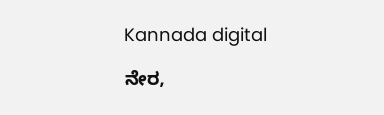Kannada digital

ನೇರ,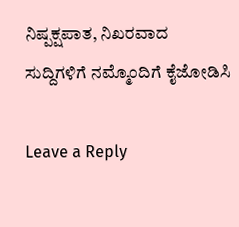ನಿಷ್ಪಕ್ಷಪಾತ, ನಿಖರವಾದ ಸುದ್ದಿಗಳಿಗೆ ನಮ್ಮೊಂದಿಗೆ ಕೈಜೋಡಿಸಿ

Leave a Reply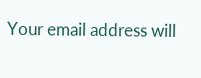Your email address will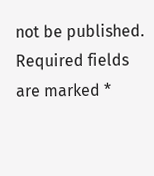not be published. Required fields are marked *